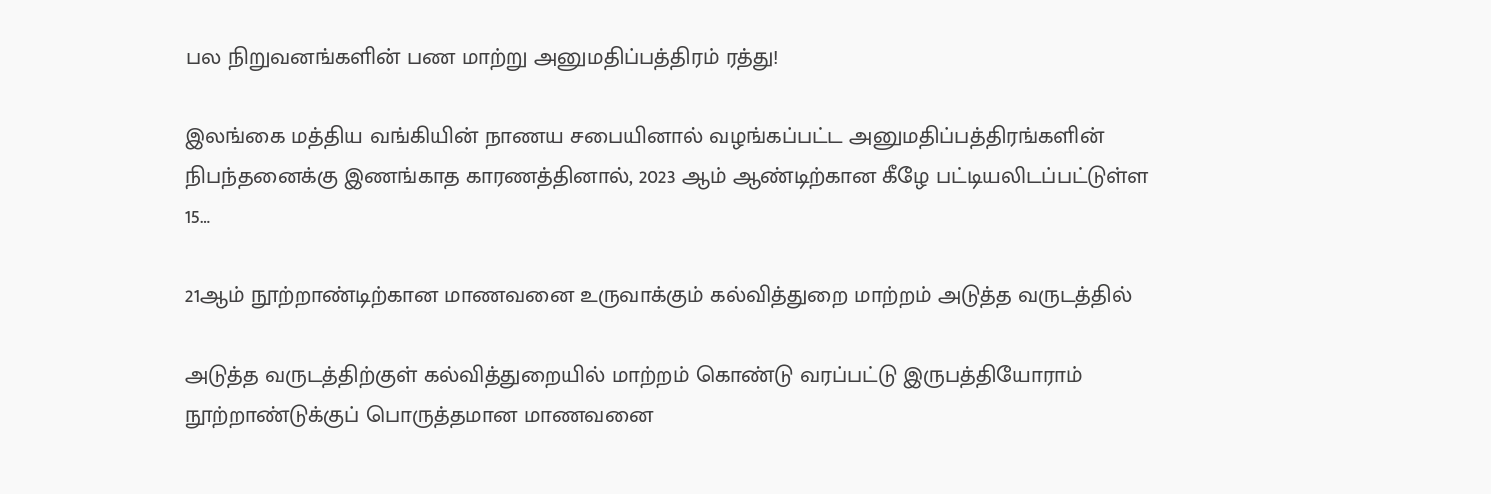பல நிறுவனங்களின் பண மாற்று அனுமதிப்பத்திரம் ரத்து!

இலங்கை மத்திய வங்கியின் நாணய சபையினால் வழங்கப்பட்ட அனுமதிப்பத்திரங்களின் நிபந்தனைக்கு இணங்காத காரணத்தினால், 2023 ஆம் ஆண்டிற்கான கீழே பட்டியலிடப்பட்டுள்ள 15…

21ஆம் நூற்றாண்டிற்கான மாணவனை உருவாக்கும் கல்வித்துறை மாற்றம் அடுத்த வருடத்தில்

அடுத்த வருடத்திற்குள் கல்வித்துறையில் மாற்றம் கொண்டு வரப்பட்டு இருபத்தியோராம் நூற்றாண்டுக்குப் பொருத்தமான மாணவனை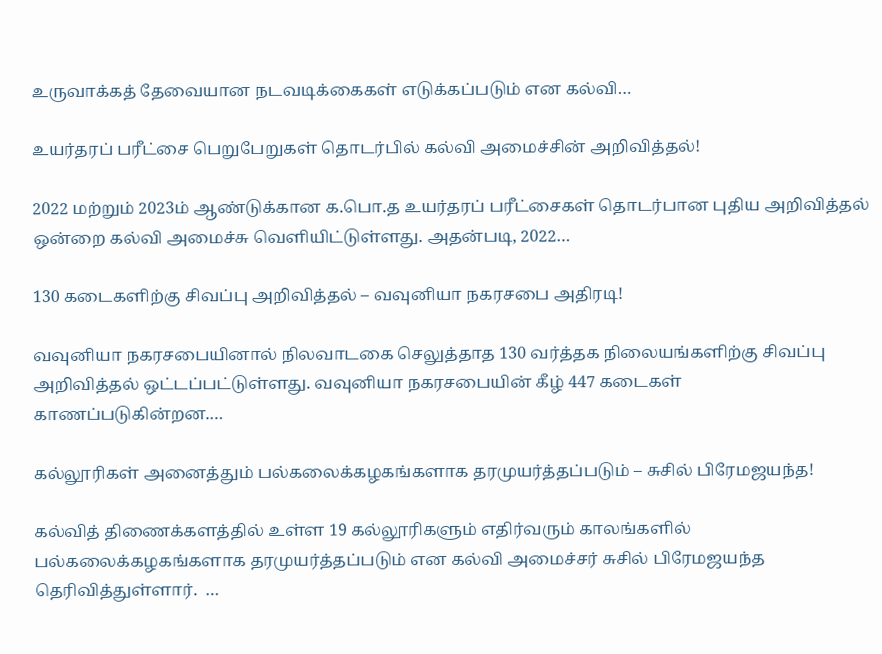உருவாக்கத் தேவையான நடவடிக்கைகள் எடுக்கப்படும் என கல்வி…

உயர்தரப் பரீட்சை பெறுபேறுகள் தொடர்பில் கல்வி அமைச்சின் அறிவித்தல்!

2022 மற்றும் 2023ம் ஆண்டுக்கான க.பொ.த உயர்தரப் பரீட்சைகள் தொடர்பான புதிய அறிவித்தல் ஒன்றை கல்வி அமைச்சு வெளியிட்டுள்ளது. அதன்படி, 2022…

130 கடைகளிற்கு சிவப்பு அறிவித்தல் – வவுனியா நகரசபை அதிரடி!

வவுனியா நகரசபையினால் நிலவாடகை செலுத்தாத 130 வர்த்தக நிலையங்களிற்கு சிவப்பு அறிவித்தல் ஒட்டப்பட்டுள்ளது. வவுனியா நகரசபையின் கீழ் 447 கடைகள் காணப்படுகின்றன.…

கல்லூரிகள் அனைத்தும் பல்கலைக்கழகங்களாக தரமுயர்த்தப்படும் – சுசில் பிரேமஜயந்த!

கல்வித் திணைக்களத்தில் உள்ள 19 கல்லூரிகளும் எதிர்வரும் காலங்களில் பல்கலைக்கழகங்களாக தரமுயர்த்தப்படும் என கல்வி அமைச்சர் சுசில் பிரேமஜயந்த தெரிவித்துள்ளார்.  …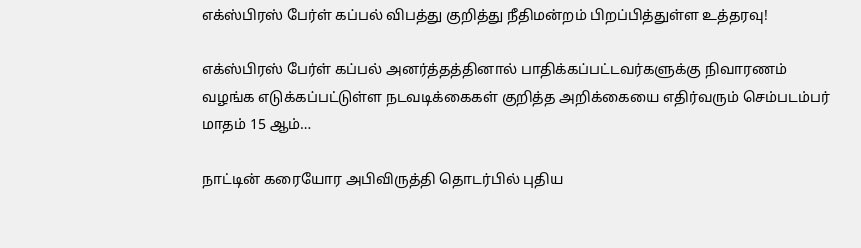எக்ஸ்பிரஸ் பேர்ள் கப்பல் விபத்து குறித்து நீதிமன்றம் பிறப்பித்துள்ள உத்தரவு!

எக்ஸ்பிரஸ் பேர்ள் கப்பல் அனர்த்தத்தினால் பாதிக்கப்பட்டவர்களுக்கு நிவாரணம் வழங்க எடுக்கப்பட்டுள்ள நடவடிக்கைகள் குறித்த அறிக்கையை எதிர்வரும் செம்படம்பர் மாதம் 15 ஆம்…

நாட்டின் கரையோர அபிவிருத்தி தொடர்பில் புதிய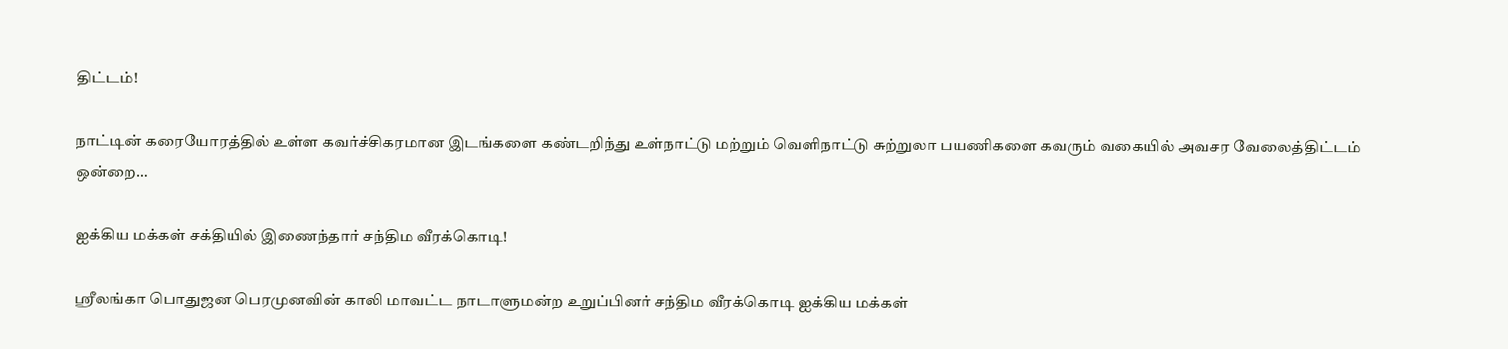திட்டம்!

நாட்டின் கரையோரத்தில் உள்ள கவர்ச்சிகரமான இடங்களை கண்டறிந்து உள்நாட்டு மற்றும் வெளிநாட்டு சுற்றுலா பயணிகளை கவரும் வகையில் அவசர வேலைத்திட்டம் ஒன்றை…

ஐக்கிய மக்கள் சக்தியில் இணைந்தார் சந்திம வீரக்கொடி!

ஸ்ரீலங்கா பொதுஜன பெரமுனவின் காலி மாவட்ட நாடாளுமன்ற உறுப்பினர் சந்திம வீரக்கொடி ஐக்கிய மக்கள்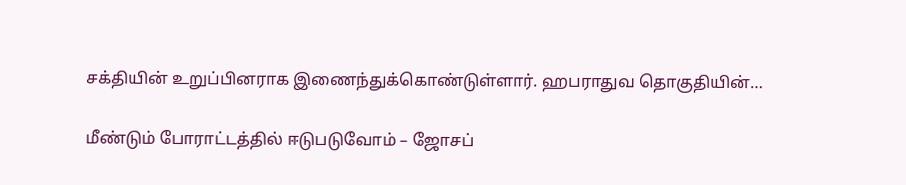சக்தியின் உறுப்பினராக இணைந்துக்கொண்டுள்ளார். ஹபராதுவ தொகுதியின்…

மீண்டும் போராட்டத்தில் ஈடுபடுவோம் – ஜோசப்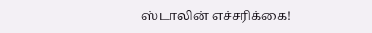ஸ்டாலின் எச்சரிக்கை!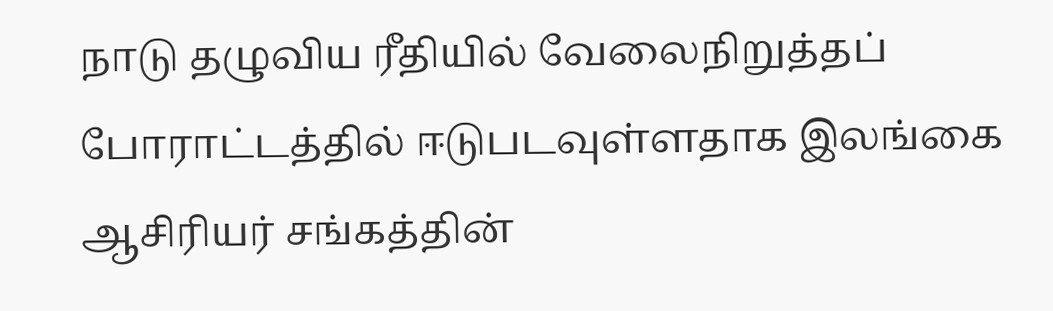நாடு தழுவிய ரீதியில் வேலைநிறுத்தப் போராட்டத்தில் ஈடுபடவுள்ளதாக இலங்கை ஆசிரியர் சங்கத்தின்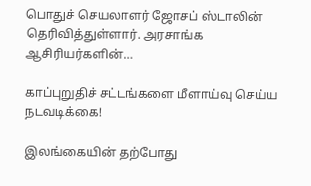பொதுச் செயலாளர் ஜோசப் ஸ்டாலின் தெரிவித்துள்ளார். அரசாங்க ஆசிரியர்களின்…

காப்புறுதிச் சட்டங்களை மீளாய்வு செய்ய நடவடிக்கை!

இலங்கையின் தற்போது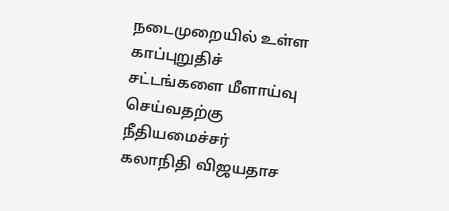நடைமுறையில் உள்ள காப்புறுதிச் சட்டங்களை மீளாய்வு செய்வதற்கு நீதியமைச்சர் கலாநிதி விஜயதாச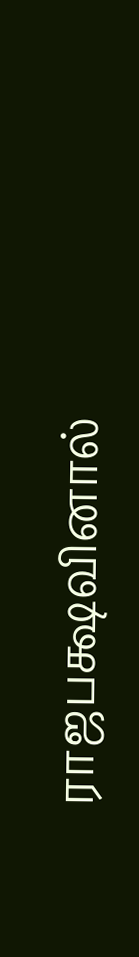ராஜபக்ஷவினால்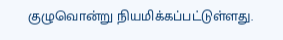குழுவொன்று நியமிக்கப்பட்டுள்ளது.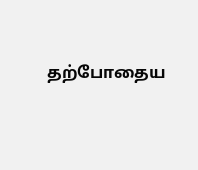தற்போதைய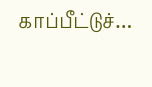காப்பீட்டுச்…